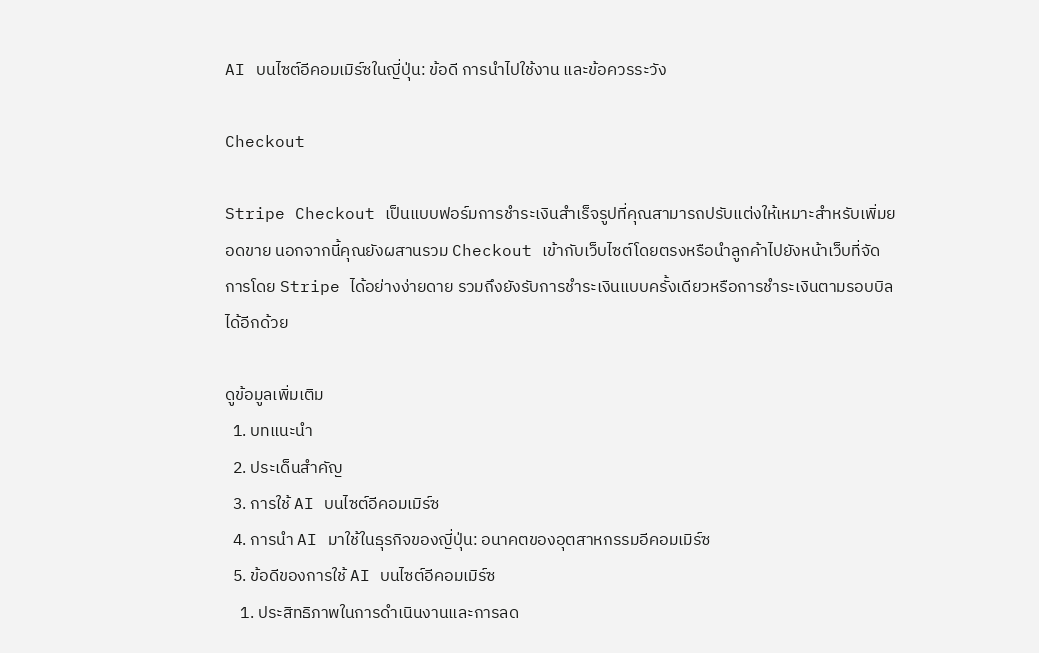AI บนไซต์อีคอมเมิร์ซในญี่ปุ่น: ข้อดี การนำไปใช้งาน และข้อควรระวัง

Checkout

Stripe Checkout เป็นแบบฟอร์มการชำระเงินสำเร็จรูปที่คุณสามารถปรับแต่งให้เหมาะสำหรับเพิ่มยอดขาย นอกจากนี้คุณยังผสานรวม Checkout เข้ากับเว็บไซต์โดยตรงหรือนำลูกค้าไปยังหน้าเว็บที่จัดการโดย Stripe ได้อย่างง่ายดาย รวมถึงยังรับการชำระเงินแบบครั้งเดียวหรือการชำระเงินตามรอบบิลได้อีกด้วย

ดูข้อมูลเพิ่มเติม
  1. บทแนะนำ
  2. ประเด็นสำคัญ
  3. การใช้ AI บนไซต์อีคอมเมิร์ซ
  4. การนำ AI มาใช้ในธุรกิจของญี่ปุ่น: อนาคตของอุตสาหกรรมอีคอมเมิร์ซ
  5. ข้อดีของการใช้ AI บนไซต์อีคอมเมิร์ซ
    1. ประสิทธิภาพในการดำเนินงานและการลด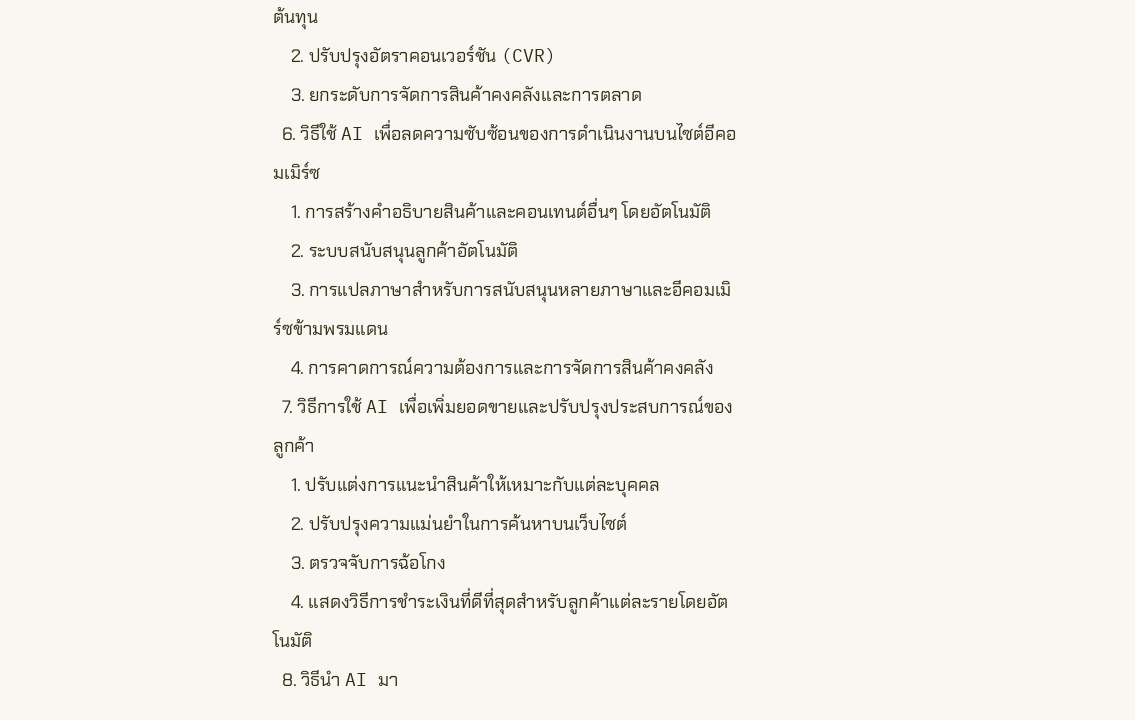ต้นทุน
    2. ปรับปรุงอัตราคอนเวอร์ชัน (CVR)
    3. ยกระดับการจัดการสินค้าคงคลังและการตลาด
  6. วิธีใช้ AI เพื่อลดความซับซ้อนของการดำเนินงานบนไซต์อีคอมเมิร์ซ
    1. การสร้างคำอธิบายสินค้าและคอนเทนต์อื่นๆ โดยอัตโนมัติ
    2. ระบบสนับสนุนลูกค้าอัตโนมัติ
    3. การแปลภาษาสำหรับการสนับสนุนหลายภาษาและอีคอมเมิร์ซข้ามพรมแดน
    4. การคาดการณ์ความต้องการและการจัดการสินค้าคงคลัง
  7. วิธีการใช้ AI เพื่อเพิ่มยอดขายและปรับปรุงประสบการณ์ของลูกค้า
    1. ปรับแต่งการแนะนำสินค้าให้เหมาะกับแต่ละบุคคล
    2. ปรับปรุงความแม่นยำในการค้นหาบนเว็บไซต์
    3. ตรวจจับการฉ้อโกง
    4. แสดงวิธีการชำระเงินที่ดีที่สุดสำหรับลูกค้าแต่ละรายโดยอัตโนมัติ
  8. วิธีนำ AI มา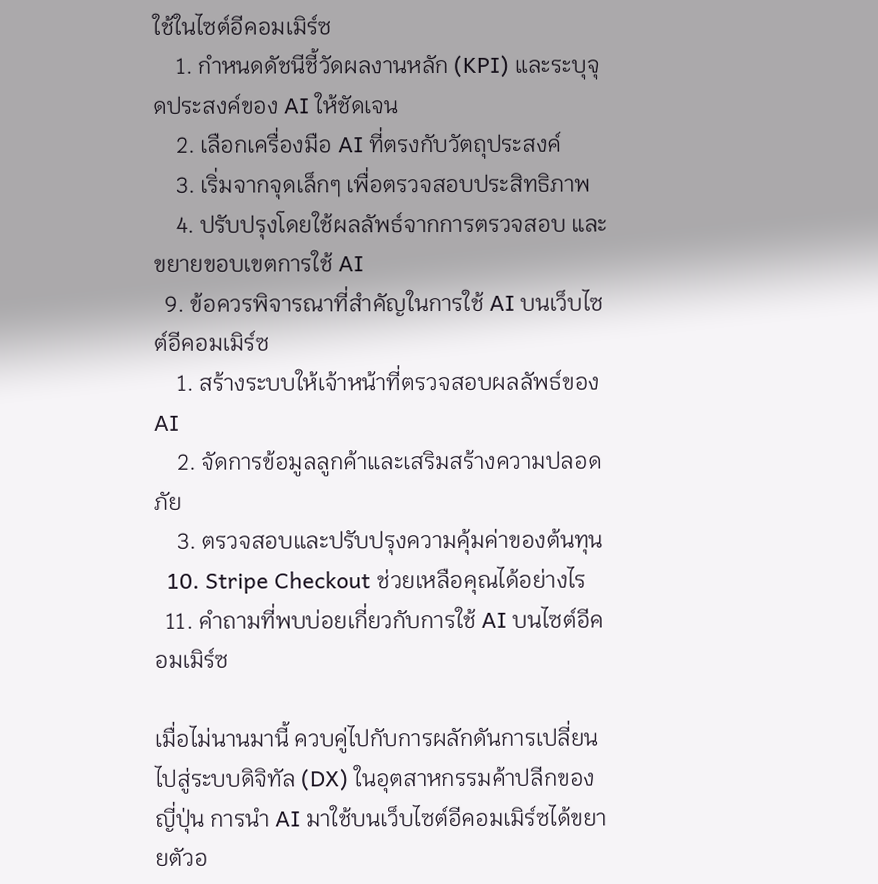ใช้ในไซต์อีคอมเมิร์ซ
    1. กำหนดดัชนีชี้วัดผลงานหลัก (KPI) และระบุจุดประสงค์ของ AI ให้ชัดเจน
    2. เลือกเครื่องมือ AI ที่ตรงกับวัตถุประสงค์
    3. เริ่มจากจุดเล็กๆ เพื่อตรวจสอบประสิทธิภาพ
    4. ปรับปรุงโดยใช้ผลลัพธ์จากการตรวจสอบ และขยายขอบเขตการใช้ AI
  9. ข้อควรพิจารณาที่สำคัญในการใช้ AI บนเว็บไซต์อีคอมเมิร์ซ
    1. สร้างระบบให้เจ้าหน้าที่ตรวจสอบผลลัพธ์ของ AI
    2. จัดการข้อมูลลูกค้าและเสริมสร้างความปลอดภัย
    3. ตรวจสอบและปรับปรุงความคุ้มค่าของต้นทุน
  10. Stripe Checkout ช่วยเหลือคุณได้อย่างไร
  11. คำถามที่พบบ่อยเกี่ยวกับการใช้ AI บนไซต์อีคอมเมิร์ซ

เมื่อไม่นานมานี้ ควบคู่ไปกับการผลักดันการเปลี่ยนไปสู่ระบบดิจิทัล (DX) ในอุตสาหกรรมค้าปลีกของญี่ปุ่น การนำ AI มาใช้บนเว็บไซต์อีคอมเมิร์ซได้ขยายตัวอ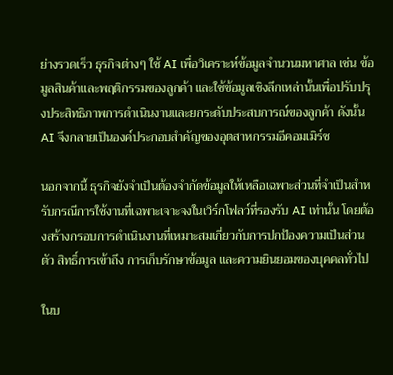ย่างรวดเร็ว ธุรกิจต่างๆ ใช้ AI เพื่อวิเคราะห์ข้อมูลจำนวนมหาศาล เช่น ข้อมูลสินค้าและพฤติกรรมของลูกค้า และใช้ข้อมูลเชิงลึกเหล่านั้นเพื่อปรับปรุงประสิทธิภาพการดำเนินงานและยกระดับประสบการณ์ของลูกค้า ดังนั้น AI จึงกลายเป็นองค์ประกอบสำคัญของอุตสาหกรรมอีคอมเมิร์ซ

นอกจากนี้ ธุรกิจยังจำเป็นต้องจำกัดข้อมูลให้เหลือเฉพาะส่วนที่จำเป็นสำหรับกรณีการใช้งานที่เฉพาะเจาะจงในเวิร์กโฟลว์ที่รองรับ AI เท่านั้น โดยต้องสร้างกรอบการดำเนินงานที่เหมาะสมเกี่ยวกับการปกป้องความเป็นส่วนตัว สิทธิ์การเข้าถึง การเก็บรักษาข้อมูล และความยินยอมของบุคคลทั่วไป

ในบ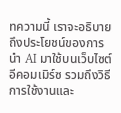ทความนี้ เราจะอธิบายถึงประโยชน์ของการนำ AI มาใช้บนเว็บไซต์อีคอมเมิร์ซ รวมถึงวิธีการใช้งานและ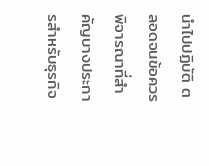นำไปปฏิบัติ ตลอดจนข้อควรพิจารณาที่สำคัญบางประการสำหรับธุรกิจ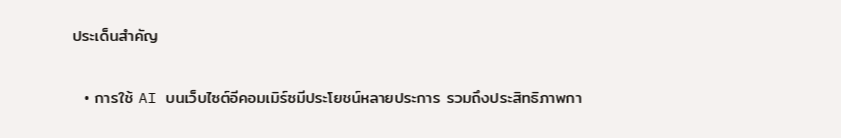ประเด็นสำคัญ

  • การใช้ AI บนเว็บไซต์อีคอมเมิร์ซมีประโยชน์หลายประการ รวมถึงประสิทธิภาพกา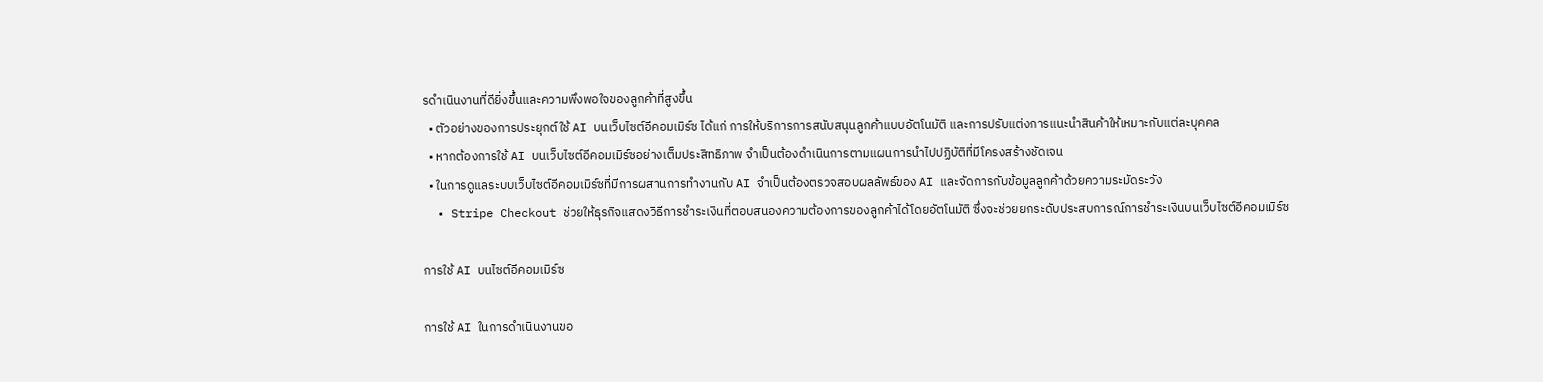รดำเนินงานที่ดียิ่งขึ้นและความพึงพอใจของลูกค้าที่สูงขึ้น
  • ตัวอย่างของการประยุกต์ใช้ AI บนเว็บไซต์อีคอมเมิร์ซ ได้แก่ การให้บริการการสนับสนุนลูกค้าแบบอัตโนมัติ และการปรับแต่งการแนะนำสินค้าให้เหมาะกับแต่ละบุคคล
  • หากต้องการใช้ AI บนเว็บไซต์อีคอมเมิร์ซอย่างเต็มประสิทธิภาพ จำเป็นต้องดำเนินการตามแผนการนำไปปฏิบัติที่มีโครงสร้างชัดเจน
  • ในการดูแลระบบเว็บไซต์อีคอมเมิร์ซที่มีการผสานการทำงานกับ AI จำเป็นต้องตรวจสอบผลลัพธ์ของ AI และจัดการกับข้อมูลลูกค้าด้วยความระมัดระวัง
  • Stripe Checkout ช่วยให้ธุรกิจแสดงวิธีการชำระเงินที่ตอบสนองความต้องการของลูกค้าได้โดยอัตโนมัติ ซึ่งจะช่วยยกระดับประสบการณ์การชำระเงินบนเว็บไซต์อีคอมเมิร์ซ

การใช้ AI บนไซต์อีคอมเมิร์ซ

การใช้ AI ในการดำเนินงานขอ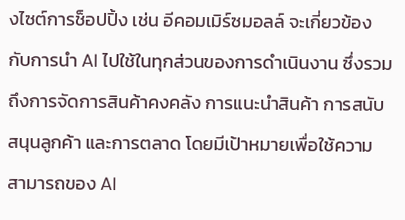งไซต์การช็อปปิ้ง เช่น อีคอมเมิร์ซมอลล์ จะเกี่ยวข้องกับการนำ AI ไปใช้ในทุกส่วนของการดำเนินงาน ซึ่งรวมถึงการจัดการสินค้าคงคลัง การแนะนำสินค้า การสนับสนุนลูกค้า และการตลาด โดยมีเป้าหมายเพื่อใช้ความสามารถของ AI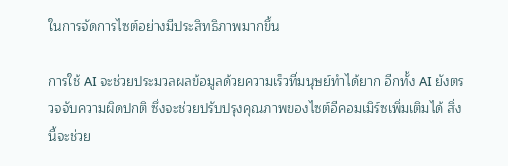ในการจัดการไซต์อย่างมีประสิทธิภาพมากขึ้น

การใช้ AI จะช่วยประมวลผลข้อมูลด้วยความเร็วที่มนุษย์ทำได้ยาก อีกทั้ง AI ยังตรวจจับความผิดปกติ ซึ่งจะช่วยปรับปรุงคุณภาพของไซต์อีคอมเมิร์ซเพิ่มเติมได้ สิ่งนี้จะช่วย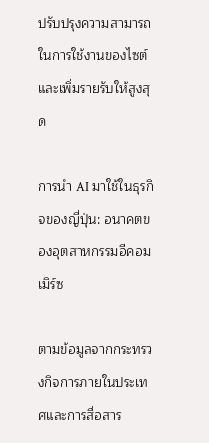ปรับปรุงความสามารถในการใช้งานของไซต์และเพิ่มรายรับให้สูงสุด

การนำ AI มาใช้ในธุรกิจของญี่ปุ่น: อนาคตของอุตสาหกรรมอีคอมเมิร์ซ

ตามข้อมูลจากกระทรวงกิจการภายในประเทศและการสื่อสาร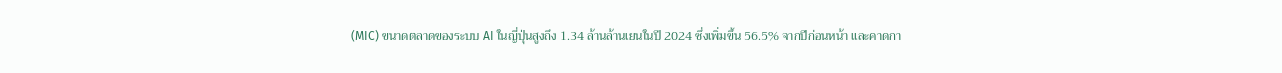(MIC) ขนาดตลาดของระบบ AI ในญี่ปุ่นสูงถึง 1.34 ล้านล้านเยนในปี 2024 ซึ่งเพิ่มขึ้น 56.5% จากปีก่อนหน้า และคาดกา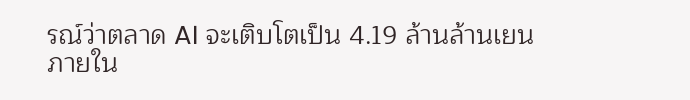รณ์ว่าตลาด AI จะเติบโตเป็น 4.19 ล้านล้านเยนภายใน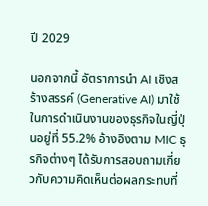ปี 2029

นอกจากนี้ อัตราการนำ AI เชิงสร้างสรรค์ (Generative AI) มาใช้ในการดำเนินงานของธุรกิจในญี่ปุ่นอยู่ที่ 55.2% อ้างอิงตาม MIC ธุรกิจต่างๆ ได้รับการสอบถามเกี่ยวกับความคิดเห็นต่อผลกระทบที่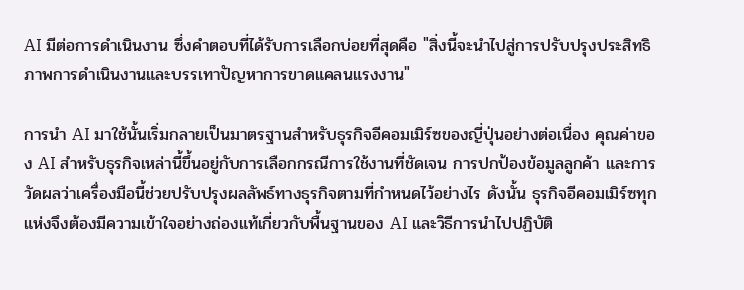AI มีต่อการดำเนินงาน ซึ่งคำตอบที่ได้รับการเลือกบ่อยที่สุดคือ "สิ่งนี้จะนำไปสู่การปรับปรุงประสิทธิภาพการดำเนินงานและบรรเทาปัญหาการขาดแคลนแรงงาน"

การนำ AI มาใช้นั้นเริ่มกลายเป็นมาตรฐานสำหรับธุรกิจอีคอมเมิร์ซของญี่ปุ่นอย่างต่อเนื่อง คุณค่าของ AI สำหรับธุรกิจเหล่านี้ขึ้นอยู่กับการเลือกกรณีการใช้งานที่ชัดเจน การปกป้องข้อมูลลูกค้า และการวัดผลว่าเครื่องมือนี้ช่วยปรับปรุงผลลัพธ์ทางธุรกิจตามที่กำหนดไว้อย่างไร ดังนั้น ธุรกิจอีคอมเมิร์ซทุกแห่งจึงต้องมีความเข้าใจอย่างถ่องแท้เกี่ยวกับพื้นฐานของ AI และวิธีการนำไปปฏิบัติ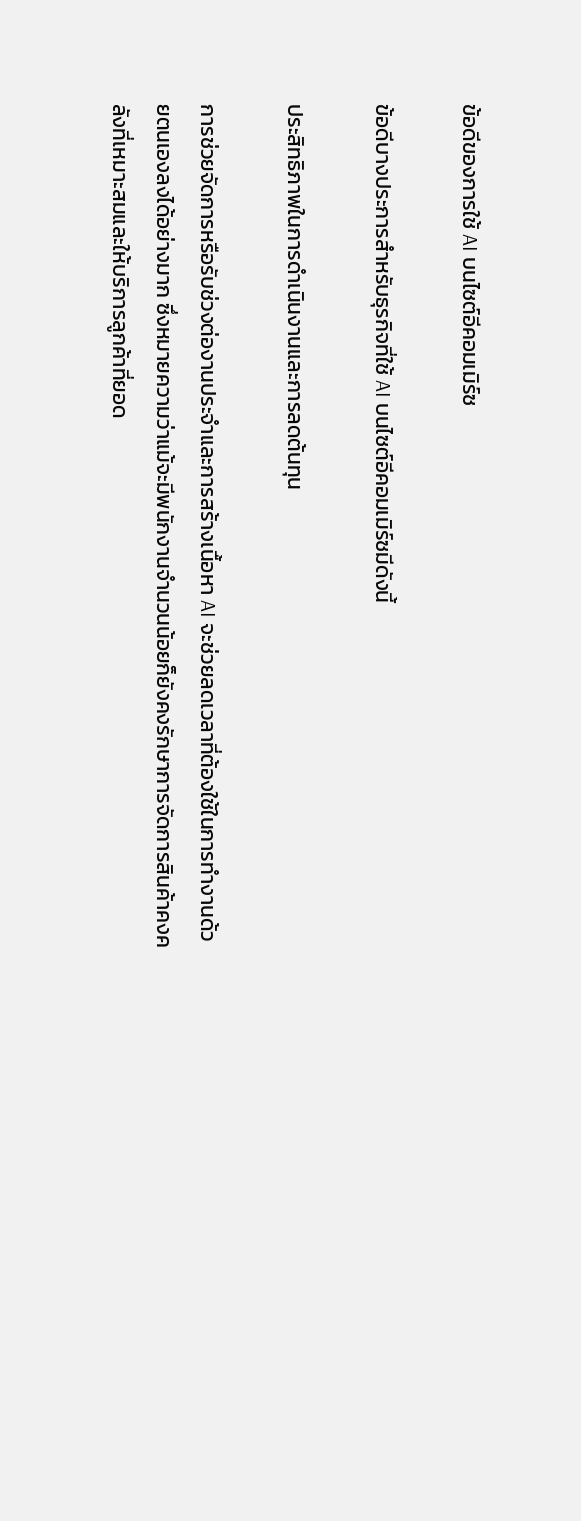ข้อดีของการใช้ AI บนไซต์อีคอมเมิร์ซ

ข้อดีบางประการสำหรับธุรกิจที่ใช้ AI บนไซต์อีคอมเมิร์ซมีดังนี้

ประสิทธิภาพในการดำเนินงานและการลดต้นทุน

การช่วยจัดการหรือรับช่วงต่องานประจำและการสร้างเนื้อหา AI จะช่วยลดเวลาที่ต้องใช้ในการทำงานด้วยตนเองลงได้อย่างมาก ซึ่งหมายความว่าแม้จะมีพนักงานจำนวนน้อยก็ยังคงรักษาการจัดการสินค้าคงคลังที่เหมาะสมและให้บริการลูกค้าที่ยอด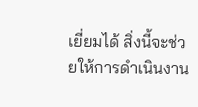เยี่ยมได้ สิ่งนี้จะช่วยให้การดำเนินงาน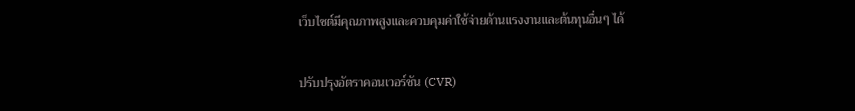เว็บไซต์มีคุณภาพสูงและควบคุมค่าใช้จ่ายด้านแรงงานและต้นทุนอื่นๆ ได้

ปรับปรุงอัตราคอนเวอร์ชัน (CVR)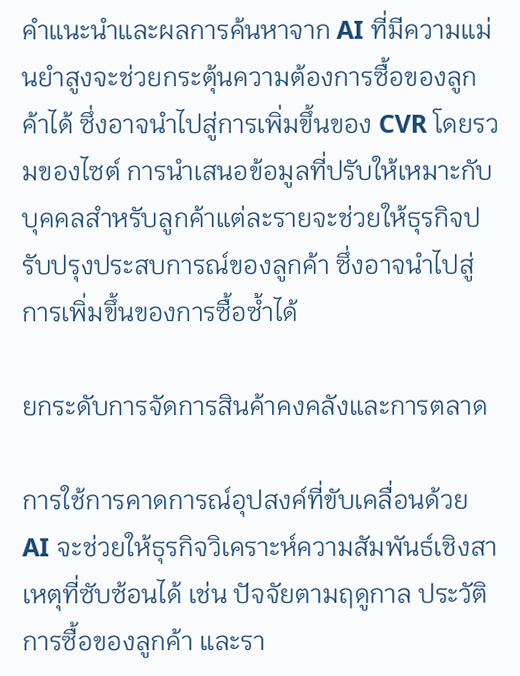คำแนะนำและผลการค้นหาจาก AI ที่มีความแม่นยำสูงจะช่วยกระตุ้นความต้องการซื้อของลูกค้าได้ ซึ่งอาจนำไปสู่การเพิ่มขึ้นของ CVR โดยรวมของไซต์ การนำเสนอข้อมูลที่ปรับให้เหมาะกับบุคคลสำหรับลูกค้าแต่ละรายจะช่วยให้ธุรกิจปรับปรุงประสบการณ์ของลูกค้า ซึ่งอาจนำไปสู่การเพิ่มขึ้นของการซื้อซ้ำได้

ยกระดับการจัดการสินค้าคงคลังและการตลาด

การใช้การคาดการณ์อุปสงค์ที่ขับเคลื่อนด้วย AI จะช่วยให้ธุรกิจวิเคราะห์ความสัมพันธ์เชิงสาเหตุที่ซับซ้อนได้ เช่น ปัจจัยตามฤดูกาล ประวัติการซื้อของลูกค้า และรา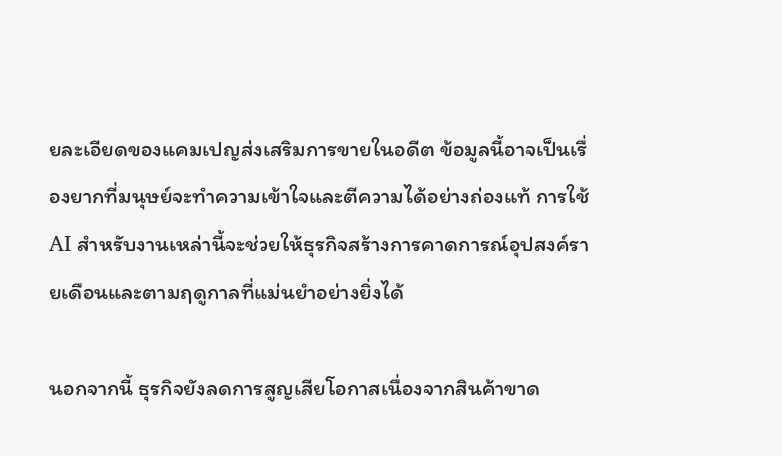ยละเอียดของแคมเปญส่งเสริมการขายในอดีต ข้อมูลนี้อาจเป็นเรื่องยากที่มนุษย์จะทำความเข้าใจและตีความได้อย่างถ่องแท้ การใช้ AI สำหรับงานเหล่านี้จะช่วยให้ธุรกิจสร้างการคาดการณ์อุปสงค์รายเดือนและตามฤดูกาลที่แม่นยำอย่างยิ่งได้

นอกจากนี้ ธุรกิจยังลดการสูญเสียโอกาสเนื่องจากสินค้าขาด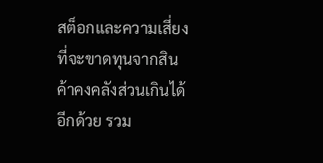สต็อกและความเสี่ยงที่จะขาดทุนจากสินค้าคงคลังส่วนเกินได้อีกด้วย รวม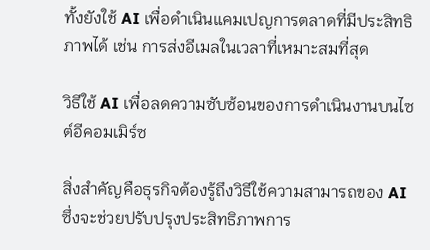ทั้งยังใช้ AI เพื่อดำเนินแคมเปญการตลาดที่มีประสิทธิภาพได้ เช่น การส่งอีเมลในเวลาที่เหมาะสมที่สุด

วิธีใช้ AI เพื่อลดความซับซ้อนของการดำเนินงานบนไซต์อีคอมเมิร์ซ

สิ่งสำคัญคือธุรกิจต้องรู้ถึงวิธีใช้ความสามารถของ AI ซึ่งจะช่วยปรับปรุงประสิทธิภาพการ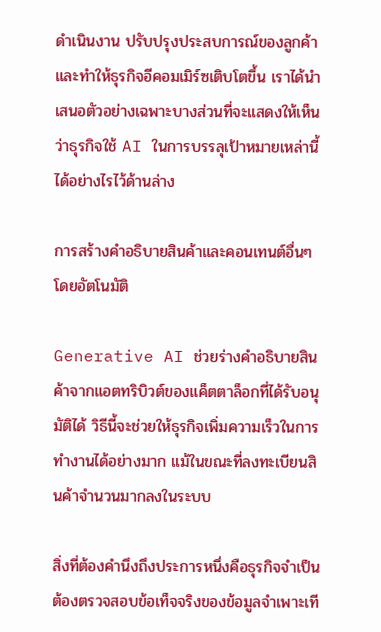ดำเนินงาน ปรับปรุงประสบการณ์ของลูกค้า และทำให้ธุรกิจอีคอมเมิร์ซเติบโตขึ้น เราได้นำเสนอตัวอย่างเฉพาะบางส่วนที่จะแสดงให้เห็นว่าธุรกิจใช้ AI ในการบรรลุเป้าหมายเหล่านี้ได้อย่างไรไว้ด้านล่าง

การสร้างคำอธิบายสินค้าและคอนเทนต์อื่นๆ โดยอัตโนมัติ

Generative AI ช่วยร่างคำอธิบายสินค้าจากแอตทริบิวต์ของแค็ตตาล็อกที่ได้รับอนุมัติได้ วิธีนี้จะช่วยให้ธุรกิจเพิ่มความเร็วในการทำงานได้อย่างมาก แม้ในขณะที่ลงทะเบียนสินค้าจำนวนมากลงในระบบ

สิ่งที่ต้องคำนึงถึงประการหนึ่งคือธุรกิจจำเป็นต้องตรวจสอบข้อเท็จจริงของข้อมูลจำเพาะเที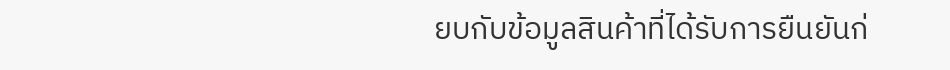ยบกับข้อมูลสินค้าที่ได้รับการยืนยันก่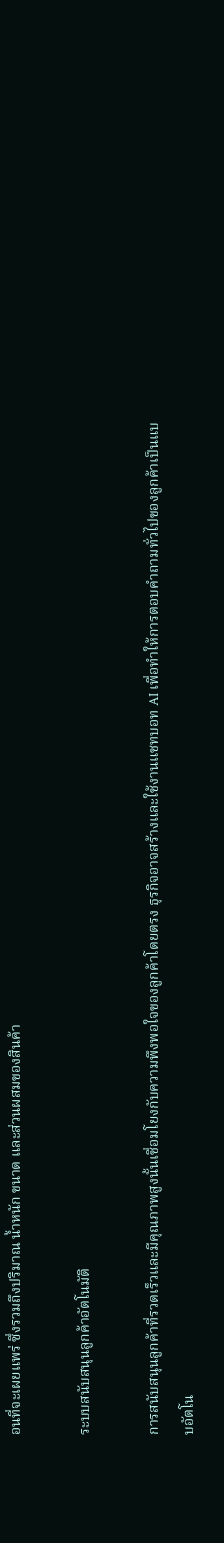อนที่จะเผยแพร่ ซึ่งรวมถึงปริมาณ น้ำหนัก ขนาด และส่วนผสมของสินค้า

ระบบสนับสนุนลูกค้าอัตโนมัติ

การสนับสนุนลูกค้าที่รวดเร็วและมีคุณภาพสูงนั้นเชื่อมโยงกับความพึงพอใจของลูกค้าโดยตรง ธุรกิจอาจสร้างและใช้งานแชทบอท AI เพื่อทำให้การตอบคำถามทั่วไปของลูกค้าเป็นแบบอัตโน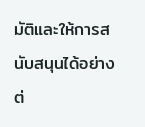มัติและให้การสนับสนุนได้อย่างต่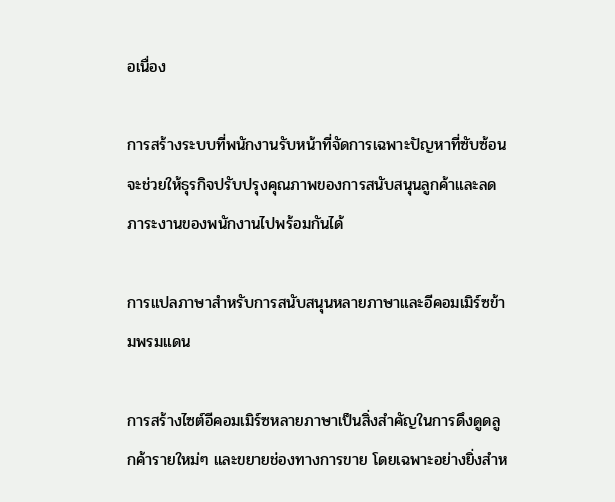อเนื่อง

การสร้างระบบที่พนักงานรับหน้าที่จัดการเฉพาะปัญหาที่ซับซ้อน จะช่วยให้ธุรกิจปรับปรุงคุณภาพของการสนับสนุนลูกค้าและลดภาระงานของพนักงานไปพร้อมกันได้

การแปลภาษาสำหรับการสนับสนุนหลายภาษาและอีคอมเมิร์ซข้ามพรมแดน

การสร้างไซต์อีคอมเมิร์ซหลายภาษาเป็นสิ่งสำคัญในการดึงดูดลูกค้ารายใหม่ๆ และขยายช่องทางการขาย โดยเฉพาะอย่างยิ่งสำห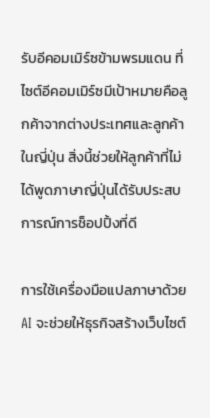รับอีคอมเมิร์ซข้ามพรมแดน ที่ไซต์อีคอมเมิร์ซมีเป้าหมายคือลูกค้าจากต่างประเทศและลูกค้าในญี่ปุ่น สิ่งนี้ช่วยให้ลูกค้าที่ไม่ได้พูดภาษาญี่ปุ่นได้รับประสบการณ์การช็อปปิ้งที่ดี

การใช้เครื่องมือแปลภาษาด้วย AI จะช่วยให้ธุรกิจสร้างเว็บไซต์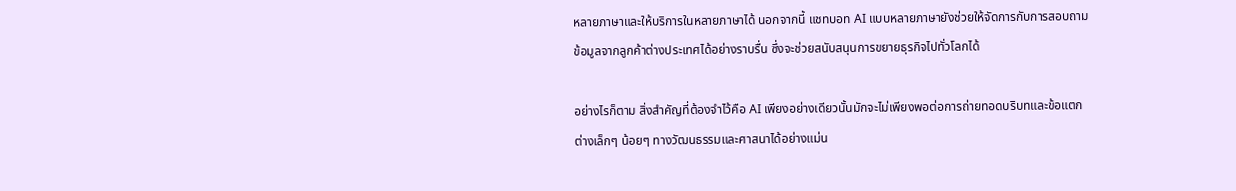หลายภาษาและให้บริการในหลายภาษาได้ นอกจากนี้ แชทบอท AI แบบหลายภาษายังช่วยให้จัดการกับการสอบถามข้อมูลจากลูกค้าต่างประเทศได้อย่างราบรื่น ซึ่งจะช่วยสนับสนุนการขยายธุรกิจไปทั่วโลกได้

อย่างไรก็ตาม สิ่งสำคัญที่ต้องจำไว้คือ AI เพียงอย่างเดียวนั้นมักจะไม่เพียงพอต่อการถ่ายทอดบริบทและข้อแตกต่างเล็กๆ น้อยๆ ทางวัฒนธรรมและศาสนาได้อย่างแม่น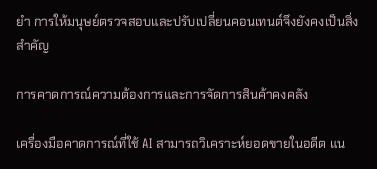ยำ การให้มนุษย์ตรวจสอบและปรับเปลี่ยนคอนเทนต์จึงยังคงเป็นสิ่งสำคัญ

การคาดการณ์ความต้องการและการจัดการสินค้าคงคลัง

เครื่องมือคาดการณ์ที่ใช้ AI สามารถวิเคราะห์ยอดขายในอดีต แน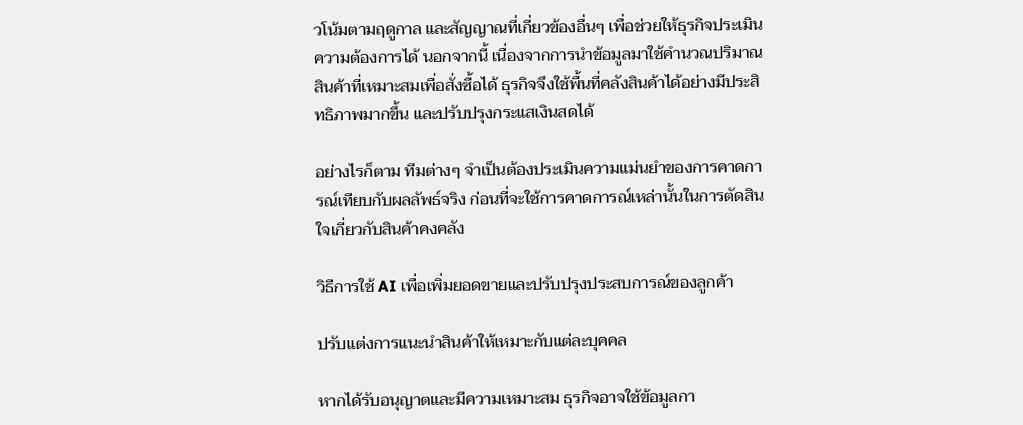วโน้มตามฤดูกาล และสัญญาณที่เกี่ยวข้องอื่นๆ เพื่อช่วยให้ธุรกิจประเมินความต้องการได้ นอกจากนี้ เนื่องจากการนำข้อมูลมาใช้คำนวณปริมาณสินค้าที่เหมาะสมเพื่อสั่งซื้อได้ ธุรกิจจึงใช้พื้นที่คลังสินค้าได้อย่างมีประสิทธิภาพมากขึ้น และปรับปรุงกระแสเงินสดได้

อย่างไรก็ตาม ทีมต่างๆ จำเป็นต้องประเมินความแม่นยำของการคาดการณ์เทียบกับผลลัพธ์จริง ก่อนที่จะใช้การคาดการณ์เหล่านั้นในการตัดสินใจเกี่ยวกับสินค้าคงคลัง

วิธีการใช้ AI เพื่อเพิ่มยอดขายและปรับปรุงประสบการณ์ของลูกค้า

ปรับแต่งการแนะนำสินค้าให้เหมาะกับแต่ละบุคคล

หากได้รับอนุญาตและมีความเหมาะสม ธุรกิจอาจใช้ข้อมูลกา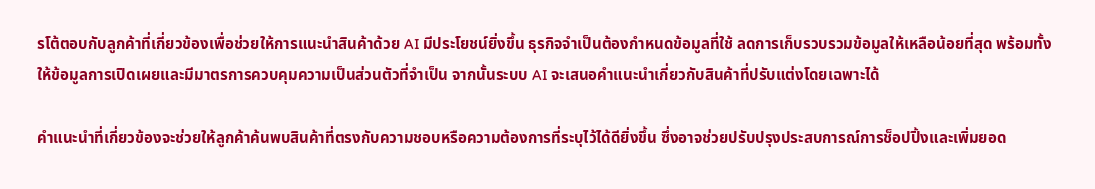รโต้ตอบกับลูกค้าที่เกี่ยวข้องเพื่อช่วยให้การแนะนำสินค้าด้วย AI มีประโยชน์ยิ่งขึ้น ธุรกิจจำเป็นต้องกำหนดข้อมูลที่ใช้ ลดการเก็บรวบรวมข้อมูลให้เหลือน้อยที่สุด พร้อมทั้งให้ข้อมูลการเปิดเผยและมีมาตรการควบคุมความเป็นส่วนตัวที่จำเป็น จากนั้นระบบ AI จะเสนอคำแนะนำเกี่ยวกับสินค้าที่ปรับแต่งโดยเฉพาะได้

คำแนะนำที่เกี่ยวข้องจะช่วยให้ลูกค้าค้นพบสินค้าที่ตรงกับความชอบหรือความต้องการที่ระบุไว้ได้ดียิ่งขึ้น ซึ่งอาจช่วยปรับปรุงประสบการณ์การช็อปปิ้งและเพิ่มยอด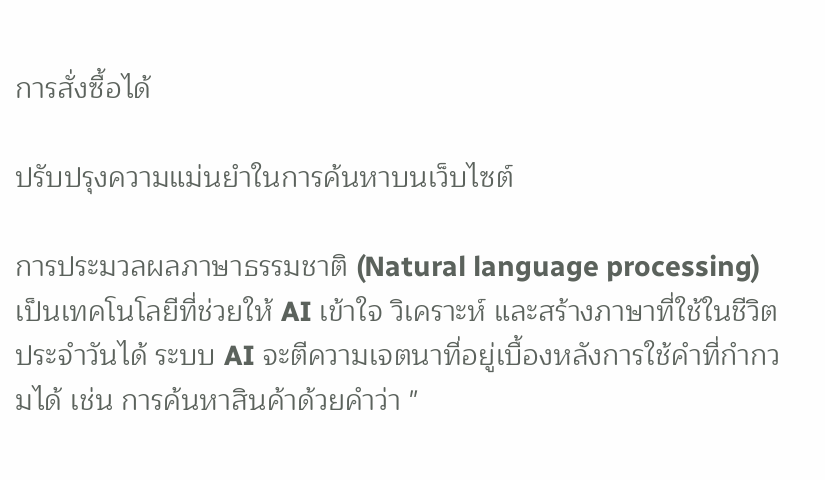การสั่งซื้อได้

ปรับปรุงความแม่นยำในการค้นหาบนเว็บไซต์

การประมวลผลภาษาธรรมชาติ (Natural language processing) เป็นเทคโนโลยีที่ช่วยให้ AI เข้าใจ วิเคราะห์ และสร้างภาษาที่ใช้ในชีวิตประจำวันได้ ระบบ AI จะตีความเจตนาที่อยู่เบื้องหลังการใช้คำที่กำกวมได้ เช่น การค้นหาสินค้าด้วยคำว่า "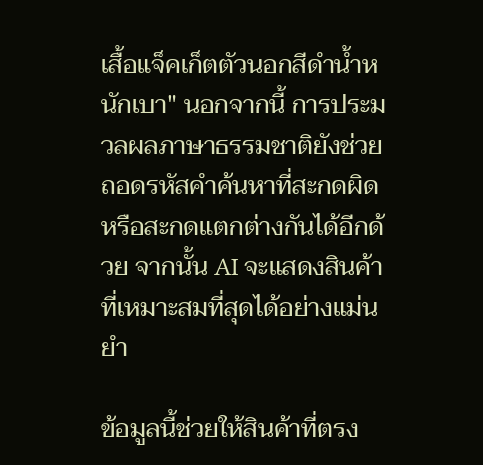เสื้อแจ็คเก็ตตัวนอกสีดำน้ำหนักเบา" นอกจากนี้ การประมวลผลภาษาธรรมชาติยังช่วยถอดรหัสคำค้นหาที่สะกดผิดหรือสะกดแตกต่างกันได้อีกด้วย จากนั้น AI จะแสดงสินค้าที่เหมาะสมที่สุดได้อย่างแม่นยำ

ข้อมูลนี้ช่วยให้สินค้าที่ตรง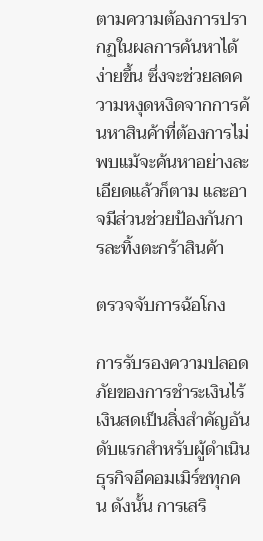ตามความต้องการปรากฏในผลการค้นหาได้ง่ายขึ้น ซึ่งจะช่วยลดความหงุดหงิดจากการค้นหาสินค้าที่ต้องการไม่พบแม้จะค้นหาอย่างละเอียดแล้วก็ตาม และอาจมีส่วนช่วยป้องกันการละทิ้งตะกร้าสินค้า

ตรวจจับการฉ้อโกง

การรับรองความปลอดภัยของการชำระเงินไร้เงินสดเป็นสิ่งสำคัญอันดับแรกสำหรับผู้ดำเนินธุรกิจอีคอมเมิร์ซทุกคน ดังนั้น การเสริ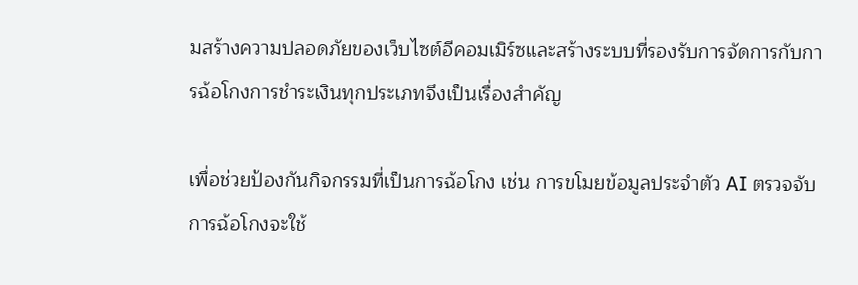มสร้างความปลอดภัยของเว็บไซต์อีคอมเมิร์ซและสร้างระบบที่รองรับการจัดการกับการฉ้อโกงการชำระเงินทุกประเภทจึงเป็นเรื่องสำคัญ

เพื่อช่วยป้องกันกิจกรรมที่เป็นการฉ้อโกง เช่น การขโมยข้อมูลประจำตัว AI ตรวจจับการฉ้อโกงจะใช้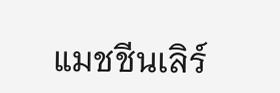แมชชีนเลิร์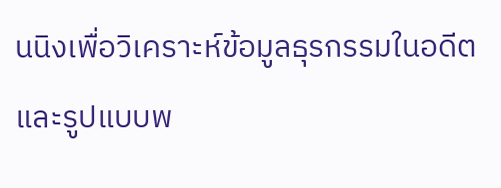นนิงเพื่อวิเคราะห์ข้อมูลธุรกรรมในอดีตและรูปแบบพ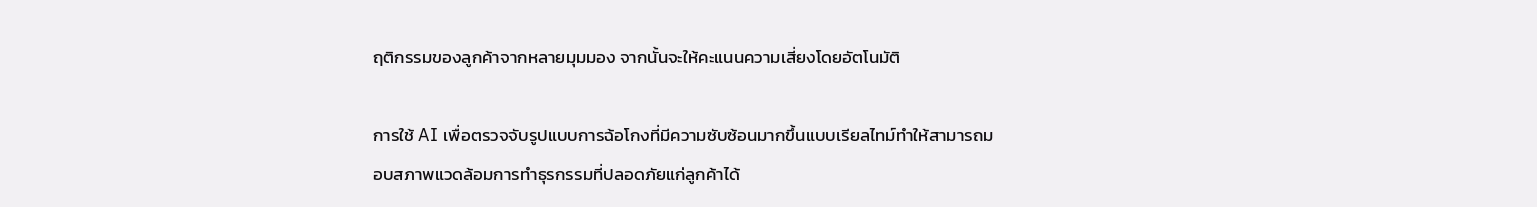ฤติกรรมของลูกค้าจากหลายมุมมอง จากนั้นจะให้คะแนนความเสี่ยงโดยอัตโนมัติ

การใช้ AI เพื่อตรวจจับรูปแบบการฉ้อโกงที่มีความซับซ้อนมากขึ้นแบบเรียลไทม์ทำให้สามารถมอบสภาพแวดล้อมการทำธุรกรรมที่ปลอดภัยแก่ลูกค้าได้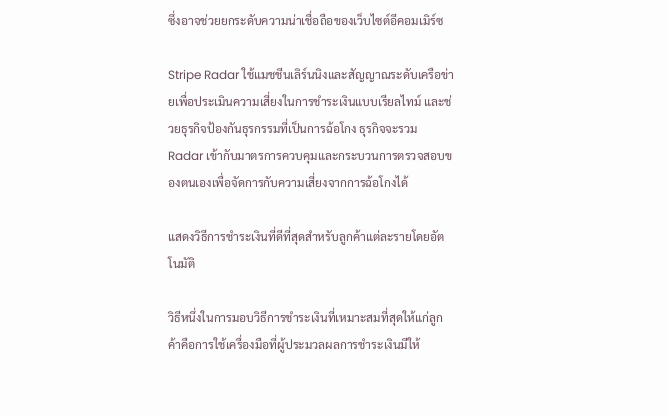ซึ่งอาจช่วยยกระดับความน่าเชื่อถือของเว็บไซต์อีคอมเมิร์ซ

Stripe Radar ใช้แมชชีนเลิร์นนิงและสัญญาณระดับเครือข่ายเพื่อประเมินความเสี่ยงในการชำระเงินแบบเรียลไทม์ และช่วยธุรกิจป้องกันธุรกรรมที่เป็นการฉ้อโกง ธุรกิจจะรวม Radar เข้ากับมาตรการควบคุมและกระบวนการตรวจสอบของตนเองเพื่อจัดการกับความเสี่ยงจากการฉ้อโกงได้

แสดงวิธีการชำระเงินที่ดีที่สุดสำหรับลูกค้าแต่ละรายโดยอัตโนมัติ

วิธีหนึ่งในการมอบวิธีการชำระเงินที่เหมาะสมที่สุดให้แก่ลูกค้าคือการใช้เครื่องมือที่ผู้ประมวลผลการชำระเงินมีให้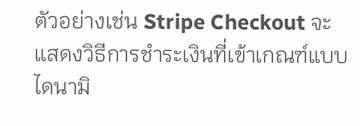ตัวอย่างเช่น Stripe Checkout จะแสดงวิธีการชำระเงินที่เข้าเกณฑ์แบบไดนามิ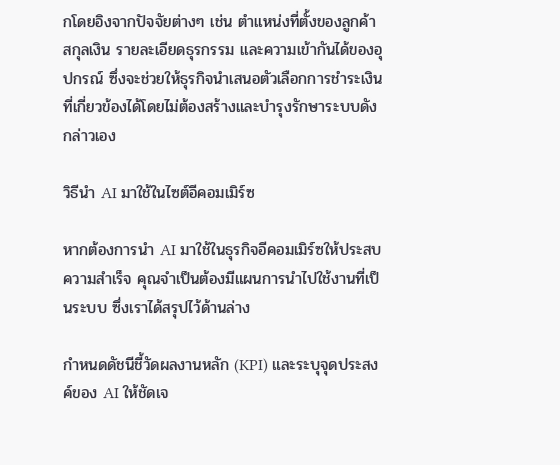กโดยอิงจากปัจจัยต่างๆ เช่น ตำแหน่งที่ตั้งของลูกค้า สกุลเงิน รายละเอียดธุรกรรม และความเข้ากันได้ของอุปกรณ์ ซึ่งจะช่วยให้ธุรกิจนำเสนอตัวเลือกการชำระเงินที่เกี่ยวข้องได้โดยไม่ต้องสร้างและบำรุงรักษาระบบดังกล่าวเอง

วิธีนำ AI มาใช้ในไซต์อีคอมเมิร์ซ

หากต้องการนำ AI มาใช้ในธุรกิจอีคอมเมิร์ซให้ประสบความสำเร็จ คุณจำเป็นต้องมีแผนการนำไปใช้งานที่เป็นระบบ ซึ่งเราได้สรุปไว้ด้านล่าง

กำหนดดัชนีชี้วัดผลงานหลัก (KPI) และระบุจุดประสงค์ของ AI ให้ชัดเจ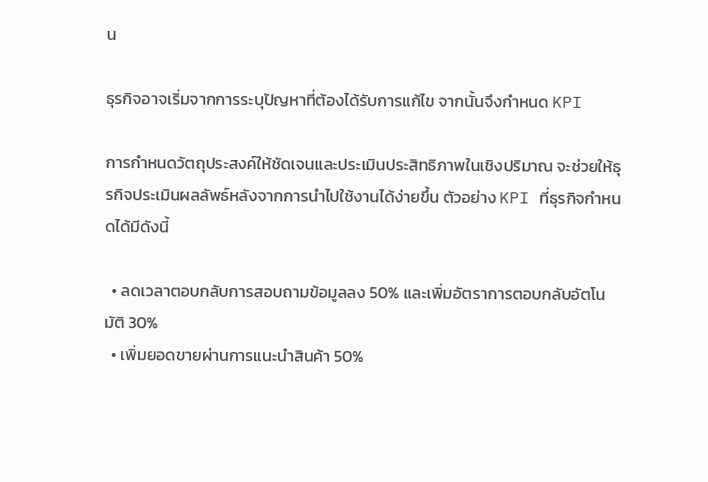น

ธุรกิจอาจเริ่มจากการระบุปัญหาที่ต้องได้รับการแก้ไข จากนั้นจึงกำหนด KPI

การกำหนดวัตถุประสงค์ให้ชัดเจนและประเมินประสิทธิภาพในเชิงปริมาณ จะช่วยให้ธุรกิจประเมินผลลัพธ์หลังจากการนำไปใช้งานได้ง่ายขึ้น ตัวอย่าง KPI ที่ธุรกิจกำหนดได้มีดังนี้

  • ลดเวลาตอบกลับการสอบถามข้อมูลลง 50% และเพิ่มอัตราการตอบกลับอัตโนมัติ 30%
  • เพิ่มยอดขายผ่านการแนะนำสินค้า 50%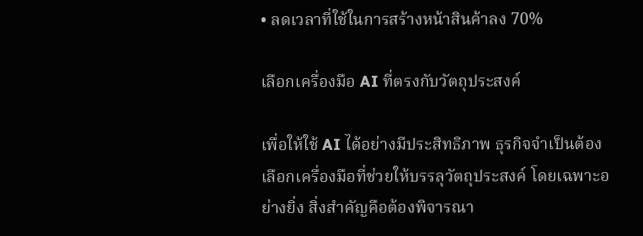• ลดเวลาที่ใช้ในการสร้างหน้าสินค้าลง 70%

เลือกเครื่องมือ AI ที่ตรงกับวัตถุประสงค์

เพื่อให้ใช้ AI ได้อย่างมีประสิทธิภาพ ธุรกิจจำเป็นต้องเลือกเครื่องมือที่ช่วยให้บรรลุวัตถุประสงค์ โดยเฉพาะอย่างยิ่ง สิ่งสำคัญคือต้องพิจารณา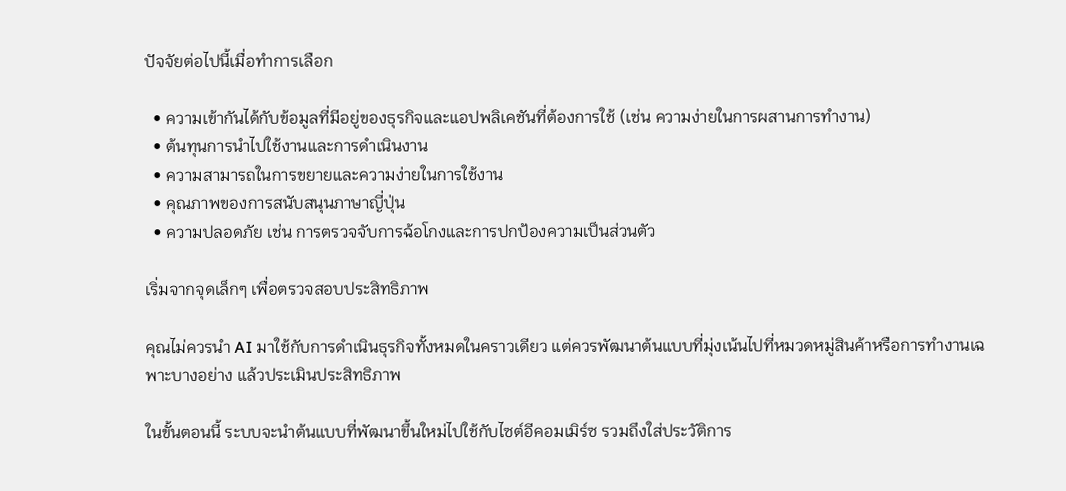ปัจจัยต่อไปนี้เมื่อทำการเลือก

  • ความเข้ากันได้กับข้อมูลที่มีอยู่ของธุรกิจและแอปพลิเคชันที่ต้องการใช้ (เช่น ความง่ายในการผสานการทำงาน)
  • ต้นทุนการนำไปใช้งานและการดำเนินงาน
  • ความสามารถในการขยายและความง่ายในการใช้งาน
  • คุณภาพของการสนับสนุนภาษาญี่ปุ่น
  • ความปลอดภัย เช่น การตรวจจับการฉ้อโกงและการปกป้องความเป็นส่วนตัว

เริ่มจากจุดเล็กๆ เพื่อตรวจสอบประสิทธิภาพ

คุณไม่ควรนำ AI มาใช้กับการดำเนินธุรกิจทั้งหมดในคราวเดียว แต่ควรพัฒนาต้นแบบที่มุ่งเน้นไปที่หมวดหมู่สินค้าหรือการทำงานเฉพาะบางอย่าง แล้วประเมินประสิทธิภาพ

ในขั้นตอนนี้ ระบบจะนำต้นแบบที่พัฒนาขึ้นใหม่ไปใช้กับไซต์อีคอมเมิร์ซ รวมถึงใส่ประวัติการ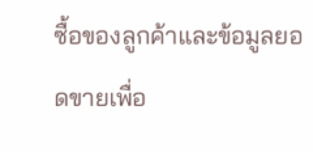ซื้อของลูกค้าและข้อมูลยอดขายเพื่อ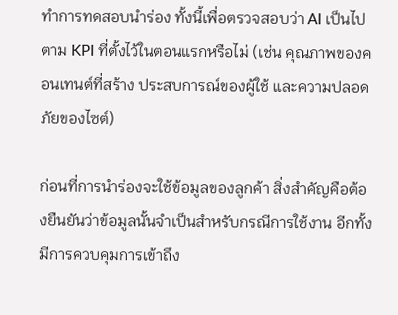ทำการทดสอบนำร่อง ทั้งนี้เพื่อตรวจสอบว่า AI เป็นไปตาม KPI ที่ตั้งไว้ในตอนแรกหรือไม่ (เช่น คุณภาพของคอนเทนต์ที่สร้าง ประสบการณ์ของผู้ใช้ และความปลอดภัยของไซต์)

ก่อนที่การนำร่องจะใช้ข้อมูลของลูกค้า สิ่งสำคัญคือต้องยืนยันว่าข้อมูลนั้นจำเป็นสำหรับกรณีการใช้งาน อีกทั้งมีการควบคุมการเข้าถึง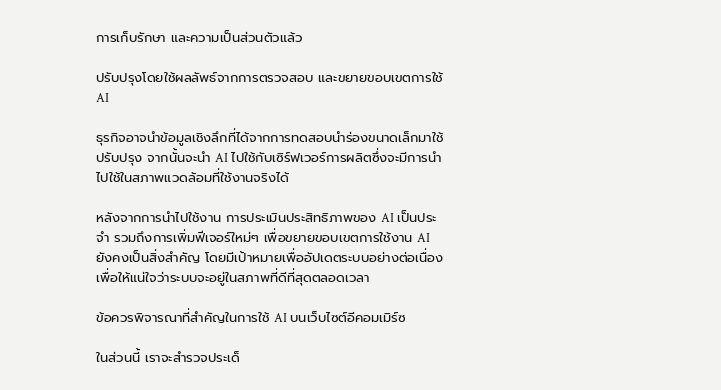การเก็บรักษา และความเป็นส่วนตัวแล้ว

ปรับปรุงโดยใช้ผลลัพธ์จากการตรวจสอบ และขยายขอบเขตการใช้ AI

ธุรกิจอาจนำข้อมูลเชิงลึกที่ได้จากการทดสอบนำร่องขนาดเล็กมาใช้ปรับปรุง จากนั้นจะนำ AI ไปใช้กับเซิร์ฟเวอร์การผลิตซึ่งจะมีการนำไปใช้ในสภาพแวดล้อมที่ใช้งานจริงได้

หลังจากการนำไปใช้งาน การประเมินประสิทธิภาพของ AI เป็นประจำ รวมถึงการเพิ่มฟีเจอร์ใหม่ๆ เพื่อขยายขอบเขตการใช้งาน AI ยังคงเป็นสิ่งสำคัญ โดยมีเป้าหมายเพื่ออัปเดตระบบอย่างต่อเนื่องเพื่อให้แน่ใจว่าระบบจะอยู่ในสภาพที่ดีที่สุดตลอดเวลา

ข้อควรพิจารณาที่สำคัญในการใช้ AI บนเว็บไซต์อีคอมเมิร์ซ

ในส่วนนี้ เราจะสำรวจประเด็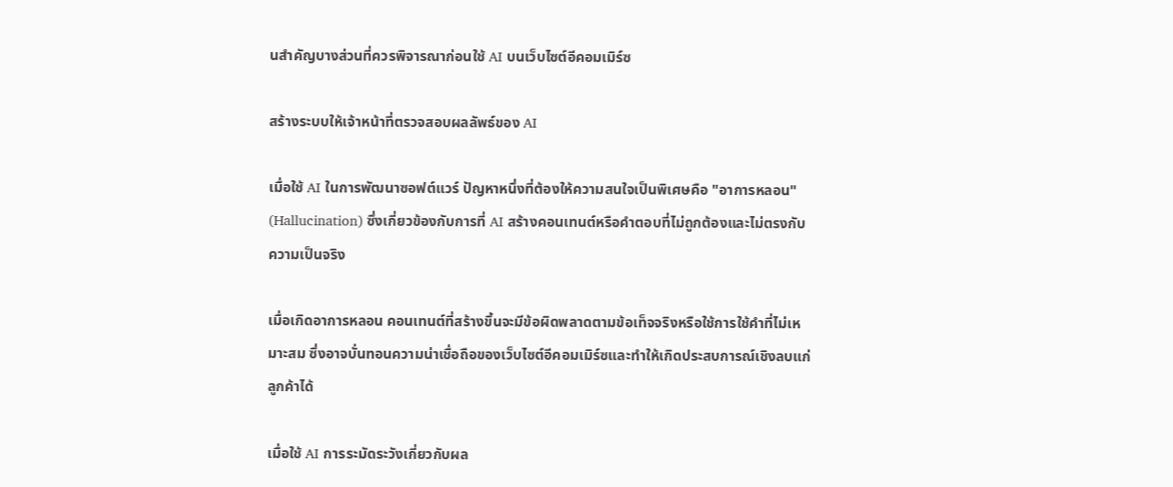นสำคัญบางส่วนที่ควรพิจารณาก่อนใช้ AI บนเว็บไซต์อีคอมเมิร์ซ

สร้างระบบให้เจ้าหน้าที่ตรวจสอบผลลัพธ์ของ AI

เมื่อใช้ AI ในการพัฒนาซอฟต์แวร์ ปัญหาหนึ่งที่ต้องให้ความสนใจเป็นพิเศษคือ "อาการหลอน" (Hallucination) ซึ่งเกี่ยวข้องกับการที่ AI สร้างคอนเทนต์หรือคำตอบที่ไม่ถูกต้องและไม่ตรงกับความเป็นจริง

เมื่อเกิดอาการหลอน คอนเทนต์ที่สร้างขึ้นจะมีข้อผิดพลาดตามข้อเท็จจริงหรือใช้การใช้คำที่ไม่เหมาะสม ซึ่งอาจบั่นทอนความน่าเชื่อถือของเว็บไซต์อีคอมเมิร์ซและทำให้เกิดประสบการณ์เชิงลบแก่ลูกค้าได้

เมื่อใช้ AI การระมัดระวังเกี่ยวกับผล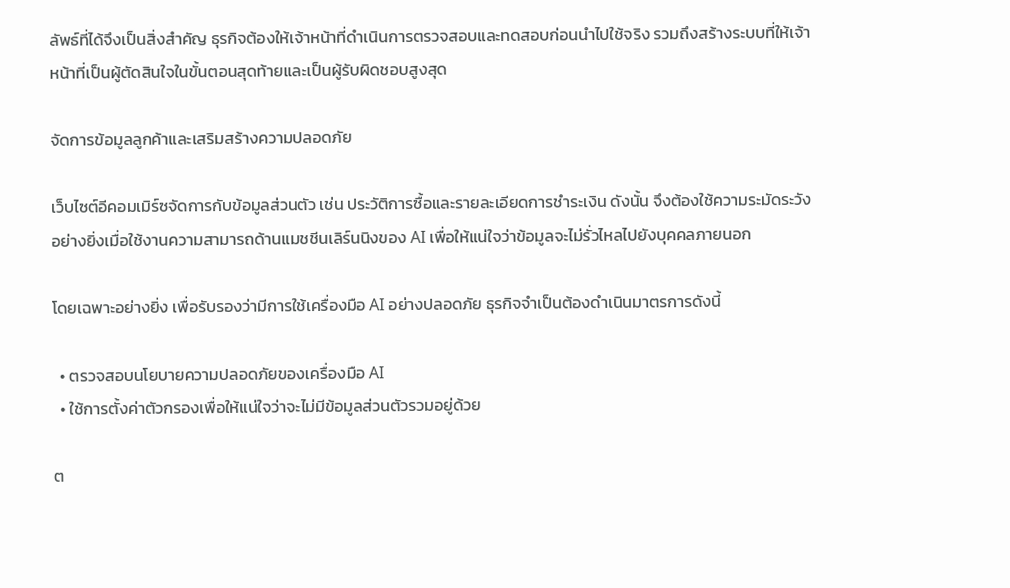ลัพธ์ที่ได้จึงเป็นสิ่งสำคัญ ธุรกิจต้องให้เจ้าหน้าที่ดำเนินการตรวจสอบและทดสอบก่อนนำไปใช้จริง รวมถึงสร้างระบบที่ให้เจ้าหน้าที่เป็นผู้ตัดสินใจในขั้นตอนสุดท้ายและเป็นผู้รับผิดชอบสูงสุด

จัดการข้อมูลลูกค้าและเสริมสร้างความปลอดภัย

เว็บไซต์อีคอมเมิร์ซจัดการกับข้อมูลส่วนตัว เช่น ประวัติการซื้อและรายละเอียดการชำระเงิน ดังนั้น จึงต้องใช้ความระมัดระวังอย่างยิ่งเมื่อใช้งานความสามารถด้านแมชชีนเลิร์นนิงของ AI เพื่อให้แน่ใจว่าข้อมูลจะไม่รั่วไหลไปยังบุคคลภายนอก

โดยเฉพาะอย่างยิ่ง เพื่อรับรองว่ามีการใช้เครื่องมือ AI อย่างปลอดภัย ธุรกิจจำเป็นต้องดำเนินมาตรการดังนี้

  • ตรวจสอบนโยบายความปลอดภัยของเครื่องมือ AI
  • ใช้การตั้งค่าตัวกรองเพื่อให้แน่ใจว่าจะไม่มีข้อมูลส่วนตัวรวมอยู่ด้วย

ต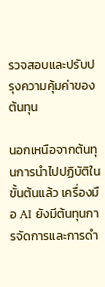รวจสอบและปรับปรุงความคุ้มค่าของต้นทุน

นอกเหนือจากต้นทุนการนำไปปฏิบัติในขั้นต้นแล้ว เครื่องมือ AI ยังมีต้นทุนการจัดการและการดำ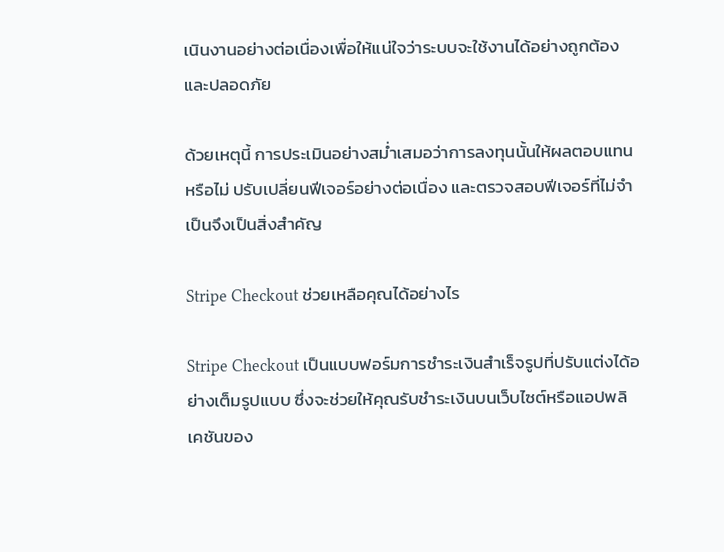เนินงานอย่างต่อเนื่องเพื่อให้แน่ใจว่าระบบจะใช้งานได้อย่างถูกต้องและปลอดภัย

ด้วยเหตุนี้ การประเมินอย่างสม่ำเสมอว่าการลงทุนนั้นให้ผลตอบแทนหรือไม่ ปรับเปลี่ยนฟีเจอร์อย่างต่อเนื่อง และตรวจสอบฟีเจอร์ที่ไม่จำเป็นจึงเป็นสิ่งสำคัญ

Stripe Checkout ช่วยเหลือคุณได้อย่างไร

Stripe Checkout เป็นแบบฟอร์มการชำระเงินสำเร็จรูปที่ปรับแต่งได้อย่างเต็มรูปแบบ ซึ่งจะช่วยให้คุณรับชำระเงินบนเว็บไซต์หรือแอปพลิเคชันของ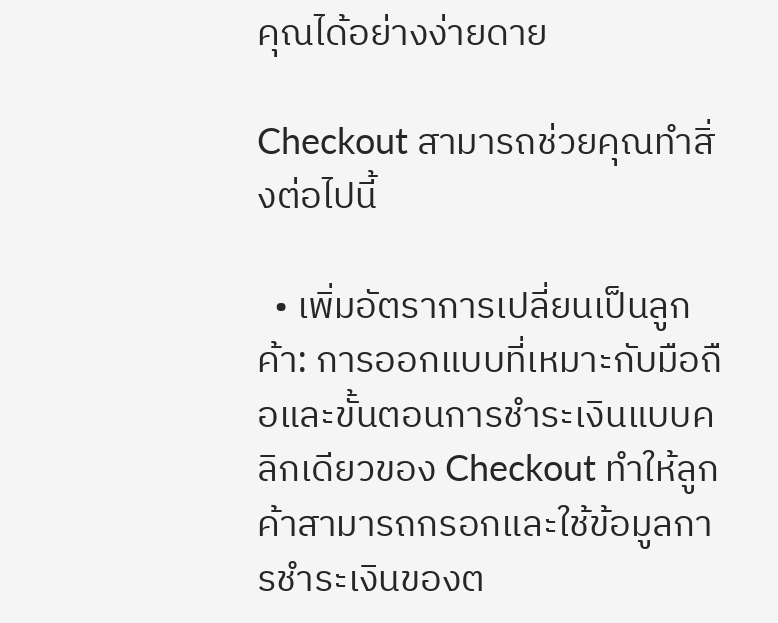คุณได้อย่างง่ายดาย

Checkout สามารถช่วยคุณทำสิ่งต่อไปนี้

  • เพิ่มอัตราการเปลี่ยนเป็นลูกค้า: การออกแบบที่เหมาะกับมือถือและขั้นตอนการชำระเงินแบบคลิกเดียวของ Checkout ทำให้ลูกค้าสามารถกรอกและใช้ข้อมูลการชำระเงินของต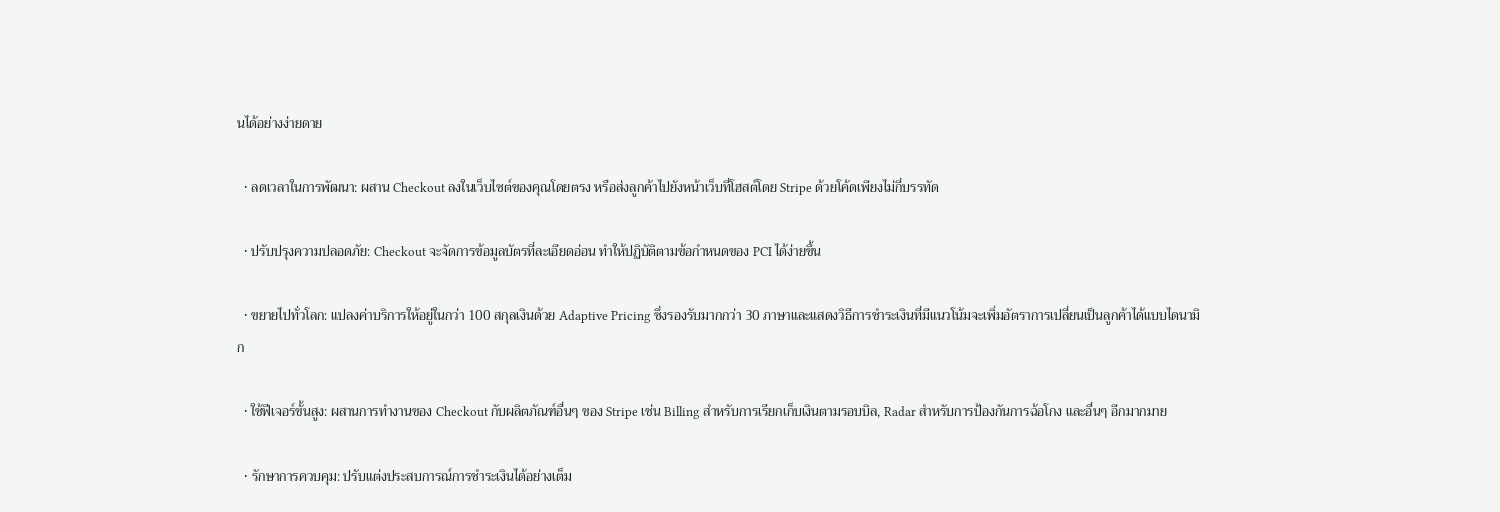นได้อย่างง่ายดาย

  • ลดเวลาในการพัฒนา: ผสาน Checkout ลงในเว็บไซต์ของคุณโดยตรง หรือส่งลูกค้าไปยังหน้าเว็บที่โฮสต์โดย Stripe ด้วยโค้ดเพียงไม่กี่บรรทัด

  • ปรับปรุงความปลอดภัย: Checkout จะจัดการข้อมูลบัตรที่ละเอียดอ่อน ทำให้ปฏิบัติตามข้อกำหนดของ PCI ได้ง่ายขึ้น

  • ขยายไปทั่วโลก: แปลงค่าบริการให้อยู่ในกว่า 100 สกุลเงินด้วย Adaptive Pricing ซึ่งรองรับมากกว่า 30 ภาษาและแสดงวิธีการชำระเงินที่มีแนวโน้มจะเพิ่มอัตราการเปลี่ยนเป็นลูกค้าได้แบบไดนามิก

  • ใช้ฟีเจอร์ขั้นสูง: ผสานการทำงานของ Checkout กับผลิตภัณฑ์อื่นๆ ของ Stripe เช่น Billing สำหรับการเรียกเก็บเงินตามรอบบิล, Radar สำหรับการป้องกันการฉ้อโกง และอื่นๆ อีกมากมาย

  • รักษาการควบคุม: ปรับแต่งประสบการณ์การชำระเงินได้อย่างเต็ม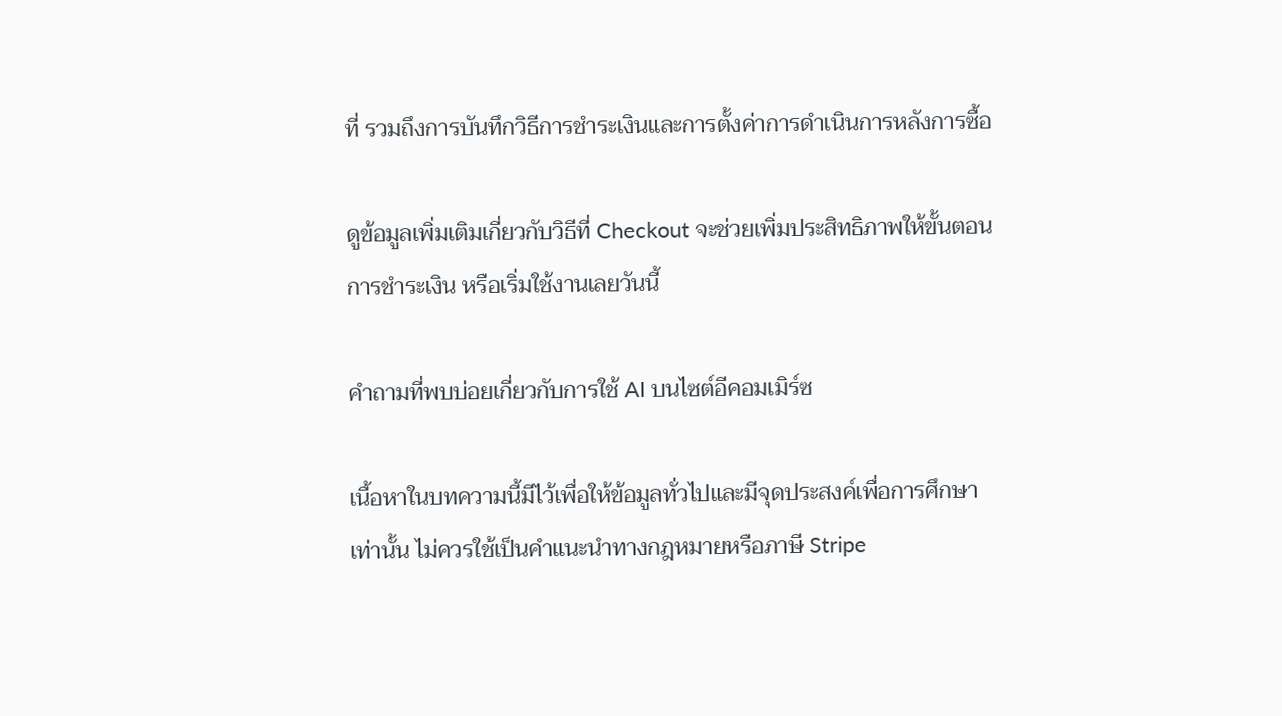ที่ รวมถึงการบันทึกวิธีการชำระเงินและการตั้งค่าการดำเนินการหลังการซื้อ

ดูข้อมูลเพิ่มเติมเกี่ยวกับวิธีที่ Checkout จะช่วยเพิ่มประสิทธิภาพให้ขั้นตอนการชำระเงิน หรือเริ่มใช้งานเลยวันนี้

คำถามที่พบบ่อยเกี่ยวกับการใช้ AI บนไซต์อีคอมเมิร์ซ

เนื้อหาในบทความนี้มีไว้เพื่อให้ข้อมูลทั่วไปและมีจุดประสงค์เพื่อการศึกษาเท่านั้น ไม่ควรใช้เป็นคําแนะนําทางกฎหมายหรือภาษี Stripe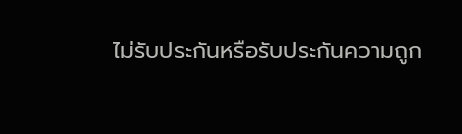ไม่รับประกันหรือรับประกันความถูก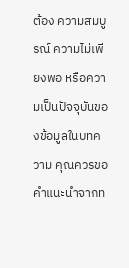ต้อง ความสมบูรณ์ ความไม่เพียงพอ หรือความเป็นปัจจุบันของข้อมูลในบทความ คุณควรขอคําแนะนําจากท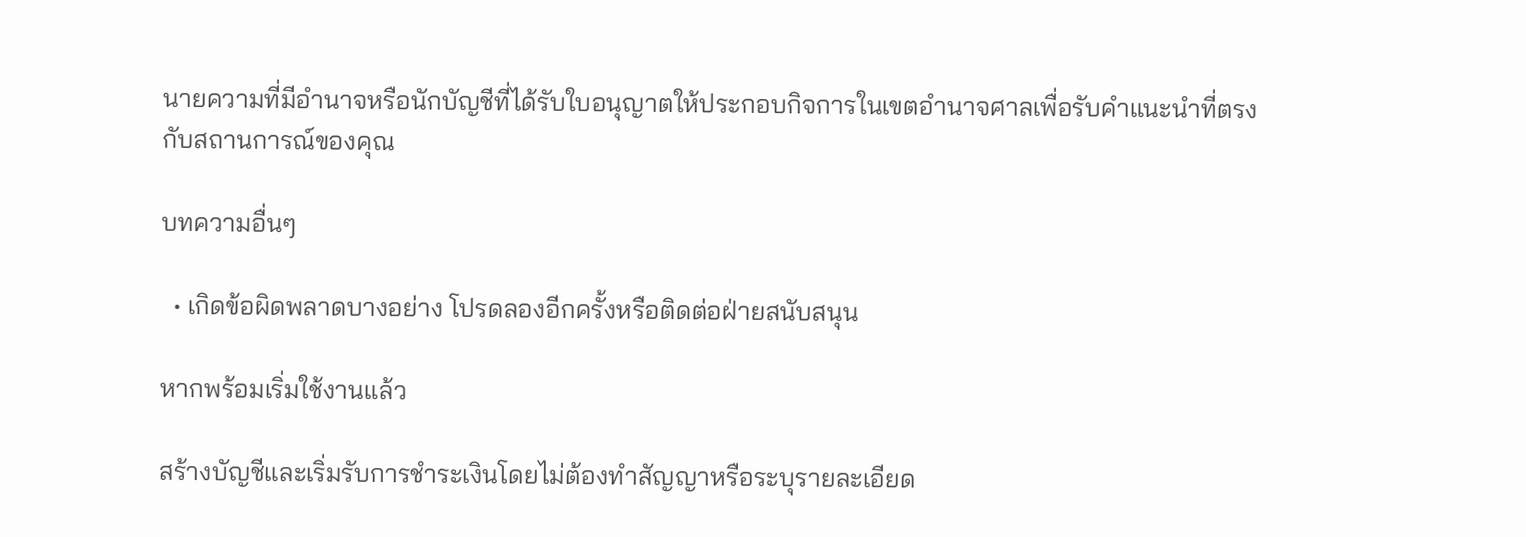นายความที่มีอํานาจหรือนักบัญชีที่ได้รับใบอนุญาตให้ประกอบกิจการในเขตอํานาจศาลเพื่อรับคําแนะนําที่ตรงกับสถานการณ์ของคุณ

บทความอื่นๆ

  • เกิดข้อผิดพลาดบางอย่าง โปรดลองอีกครั้งหรือติดต่อฝ่ายสนับสนุน

หากพร้อมเริ่มใช้งานแล้ว

สร้างบัญชีและเริ่มรับการชำระเงินโดยไม่ต้องทำสัญญาหรือระบุรายละเอียด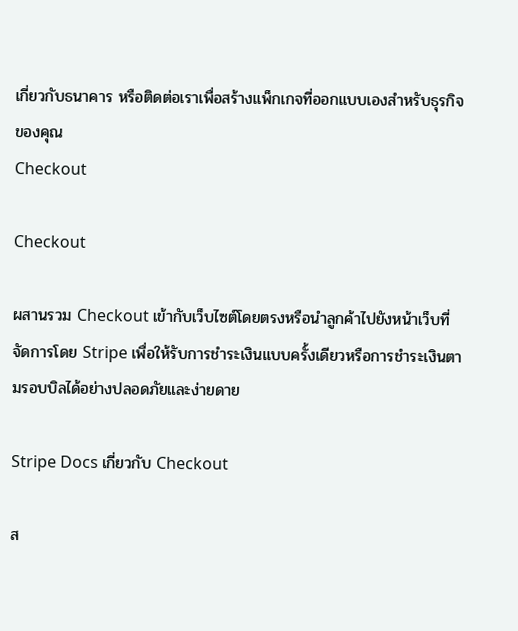เกี่ยวกับธนาคาร หรือติดต่อเราเพื่อสร้างแพ็กเกจที่ออกแบบเองสำหรับธุรกิจของคุณ
Checkout

Checkout

ผสานรวม Checkout เข้ากับเว็บไซต์โดยตรงหรือนำลูกค้าไปยังหน้าเว็บที่จัดการโดย Stripe เพื่อให้รับการชำระเงินแบบครั้งเดียวหรือการชำระเงินตามรอบบิลได้อย่างปลอดภัยและง่ายดาย

Stripe Docs เกี่ยวกับ Checkout

ส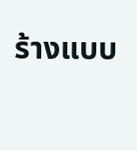ร้างแบบ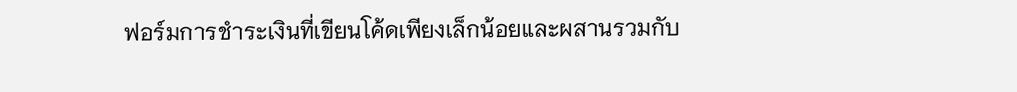ฟอร์มการชำระเงินที่เขียนโค้ดเพียงเล็กน้อยและผสานรวมกับ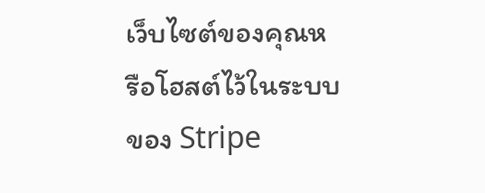เว็บไซต์ของคุณหรือโฮสต์ไว้ในระบบของ Stripe